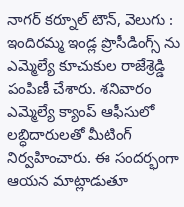నాగర్ కర్నూల్ టౌన్, వెలుగు : ఇందిరమ్మ ఇండ్ల ప్రొసీడింగ్స్ ను ఎమ్మెల్యే కూచుకుల రాజేశ్రెడ్డి పంపిణీ చేశారు. శనివారం ఎమ్మెల్యే క్యాంప్ ఆఫీసులో లబ్ధిదారులతో మీటింగ్ నిర్వహించారు. ఈ సందర్భంగా ఆయన మాట్లాడుతూ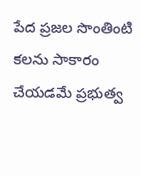పేద ప్రజల సొంతింటి కలను సాకారం చేయడమే ప్రభుత్వ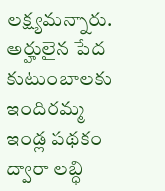లక్ష్యమన్నారు. అర్హులైన పేద కుటుంబాలకు ఇందిరమ్మ ఇండ్ల పథకం ద్వారా లబ్ధి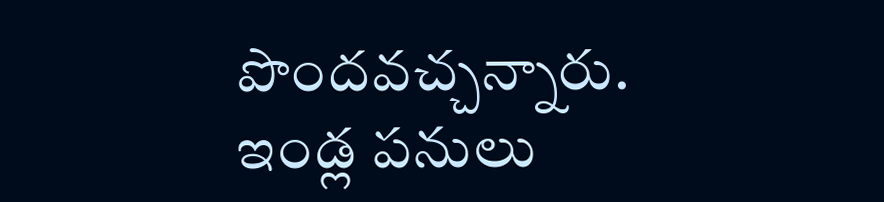పొందవచ్చన్నారు. ఇండ్ల పనులు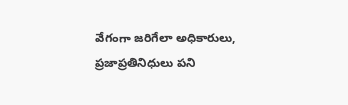వేగంగా జరిగేలా అధికారులు, ప్రజాప్రతినిధులు పని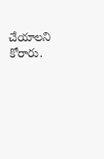చేయాలని కోరారు.